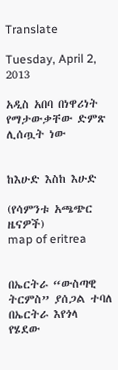Translate

Tuesday, April 2, 2013

አዲስ አበባ በነዋሪነት የማታውቃቸው ድምጽ ሊሰጧት ነው


ከእሁድ እስከ እሁድ

(የሳምንቱ አጫጭር ዜናዎች)
map of eritrea


በኤርትራ “ውስጣዊ ትርምስ” ያሰጋል ተባለ
በኤርትራ እየጎላ የሄደው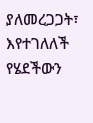ያለመረጋጋት፣ እየተገለለች የሄደችውን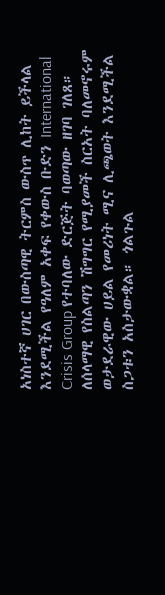አነስተኛ ሀገር በውስጣዊ ትርምስ ውስጥ ሊከት ይችላል እንደሚችል የዓለም አቀፍ የቀውስ ቡድን International Crisis Group የተባለው ድርጅት ባወጣው ዘገባ ገለጸ። ለሰላማዊ የስልጣን ሽግግር የሚያመች ስርአት ባለመኖሩም ወታደራዊው ሀይል የመሪነት ሚና ሊጫወት እንደሚችል ስጋቱን አስታውቋል። ጎልጉል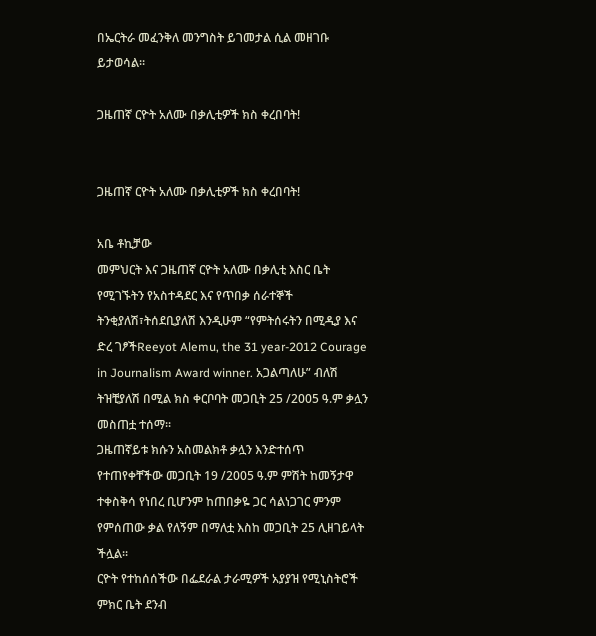በኤርትራ መፈንቅለ መንግስት ይገመታል ሲል መዘገቡ ይታወሳል።

ጋዜጠኛ ርዮት አለሙ በቃሊቲዎች ክስ ቀረበባት!


ጋዜጠኛ ርዮት አለሙ በቃሊቲዎች ክስ ቀረበባት!

አቤ ቶኪቻው
መምህርት እና ጋዜጠኛ ርዮት አለሙ በቃሊቲ እስር ቤት የሚገኙትን የአስተዳደር እና የጥበቃ ሰራተኞች ትንቂያለሽ፣ትሰደቢያለሽ እንዲሁም “የምትሰሩትን በሚዲያ እና ድረ ገፆችReeyot Alemu, the 31 year-2012 Courage in Journalism Award winner. አጋልጣለሁ” ብለሽ ትዝቺያለሽ በሚል ክስ ቀርቦባት መጋቢት 25 /2005 ዓ.ም ቃሏን መስጠቷ ተሰማ፡፡
ጋዜጠኛይቱ ክሱን አስመልክቶ ቃሏን እንድተሰጥ የተጠየቀቸችው መጋቢት 19 /2005 ዓ.ም ምሽት ከመኝታዋ ተቀስቅሳ የነበረ ቢሆንም ከጠበቃዬ ጋር ሳልነጋገር ምንም የምሰጠው ቃል የለኝም በማለቷ እስከ መጋቢት 25 ሊዘገይላት ችሏል፡፡
ርዮት የተከሰሰችው በፌደራል ታራሚዎች አያያዝ የሚኒስትሮች ምክር ቤት ደንብ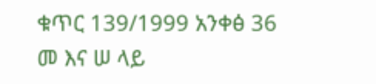ቁጥር 139/1999 አንቀፅ 36 መ እና ሠ ላይ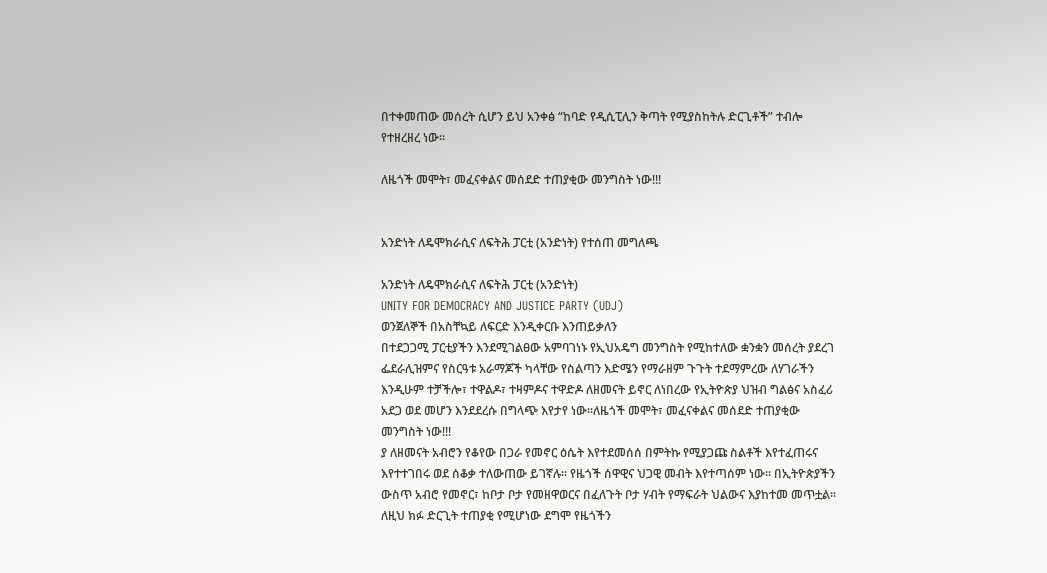በተቀመጠው መሰረት ሲሆን ይህ አንቀፅ “ከባድ የዲሲፒሊን ቅጣት የሚያስከትሉ ድርጊቶች” ተብሎ የተዘረዘረ ነው፡፡

ለዜጎች መሞት፣ መፈናቀልና መሰደድ ተጠያቂው መንግስት ነው!!!


አንድነት ለዴሞክራሲና ለፍትሕ ፓርቲ (አንድነት) የተሰጠ መግለጫ

አንድነት ለዴሞክራሲና ለፍትሕ ፓርቲ (አንድነት)
UNITY FOR DEMOCRACY AND JUSTICE PARTY (UDJ)
ወንጀለኞች በአስቸኳይ ለፍርድ እንዲቀርቡ እንጠይቃለን
በተደጋጋሚ ፓርቲያችን እንደሚገልፀው አምባገነኑ የኢህአዴግ መንግስት የሚከተለው ቋንቋን መሰረት ያደረገ ፌደራሊዝምና የስርዓቱ አራማጆች ካላቸው የስልጣን እድሜን የማራዘም ጉጉት ተደማምረው ለሃገራችን እንዲሁም ተቻችሎ፣ ተዋልዶ፣ ተዛምዶና ተዋድዶ ለዘመናት ይኖር ለነበረው የኢትዮጵያ ህዝብ ግልፅና አስፈሪ አደጋ ወደ መሆን እንደደረሱ በግላጭ እየታየ ነው፡፡ለዜጎች መሞት፣ መፈናቀልና መሰደድ ተጠያቂው መንግስት ነው!!!
ያ ለዘመናት አብሮን የቆየው በጋራ የመኖር ዕሴት እየተደመሰሰ በምትኩ የሚያጋጩ ስልቶች እየተፈጠሩና እየተተገበሩ ወደ ሰቆቃ ተለውጠው ይገኛሉ፡፡ የዜጎች ሰዋዊና ህጋዊ መብት እየተጣሰም ነው፡፡ በኢትዮጵያችን ውስጥ አብሮ የመኖር፣ ከቦታ ቦታ የመዘዋወርና በፈለጉት ቦታ ሃብት የማፍራት ህልውና እያከተመ መጥቷል፡፡ ለዚህ ክፉ ድርጊት ተጠያቂ የሚሆነው ደግሞ የዜጎችን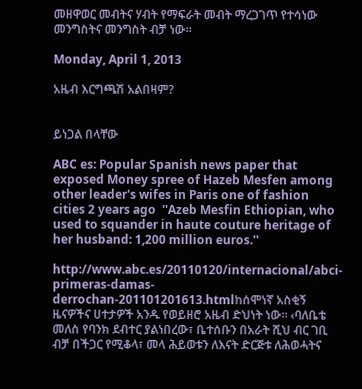መዘዋወር መብትና ሃብት የማፍራት መብት ማረጋገጥ የተሳነው መንግስትና መንግስት ብቻ ነው፡፡

Monday, April 1, 2013

አዜብ እርግጫሽ አልበዛም?


ይነጋል በላቸው

ABC es: Popular Spanish news paper that exposed Money spree of Hazeb Mesfen among other leader's wifes in Paris one of fashion cities 2 years ago  ''Azeb Mesfin Ethiopian, who used to squander in haute couture heritage of her husband: 1,200 million euros.''

http://www.abc.es/20110120/internacional/abci-primeras-damas-derrochan-201101201613.htmlከሰሞነኛ አስቂኝ ዜናዎችና ሀተታዎች አንዱ የወይዘሮ አዜብ ድህነት ነው፡፡ ‹ባለቤቴ መለስ የባንክ ደብተር ያልነበረው፣ ቤተሰቡን በአራት ሺህ ብር ገቢ ብቻ በችጋር የሚቆላ፣ መላ ሕይወቱን ለእናት ድርጅቱ ለሕወሓትና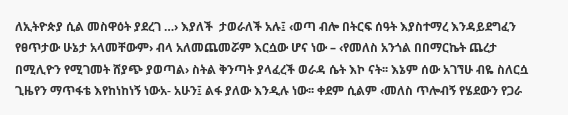ለኢትዮጵያ ሲል መስዋዕት ያደረገ …› እያለች  ታወራለች አሉ፤ ‹ወጣ ብሎ በትርፍ ሰዓት እያስተማረ እንዳይደግፈን የፀጥታው ሁኔታ አላመቸውም› ብላ አለመጨመሯም እርሷው ሆና ነው – ‹የመለስ አንጎል በበማርኬት ጨረታ በሚሊዮን የሚገመት ሸያጭ ያወጣል› ስትል ቅንጣት ያላፈረች ወራዳ ሴት እኮ ናት፡፡ እኔም ሰው አገኘሁ ብዬ ስለርሷ ጊዜየን ማጥፋቴ እየከነከነኝ ነውአ- አሁን፤ ልፋ ያለው እንዲሉ ነው፡፡ ቀደም ሲልም ‹መለስ ጥሎብኝ የሄደውን የጋራ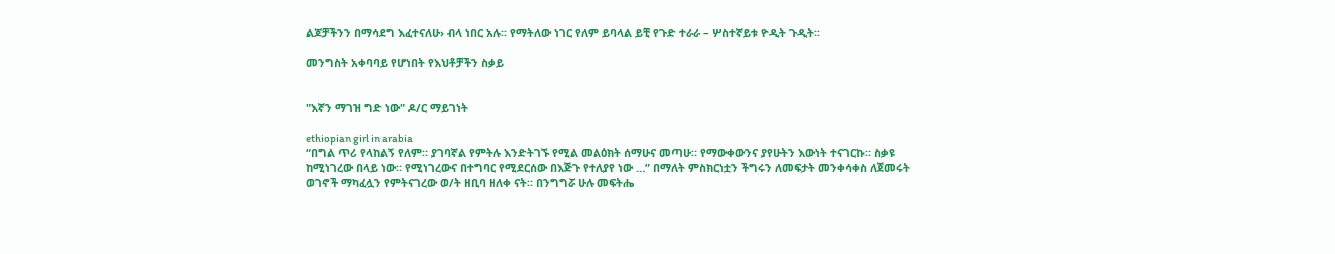ልጆቻችንን በማሳደግ እፈተናለሁ› ብላ ነበር አሉ፡፡ የማትለው ነገር የለም ይባላል ይቺ የጉድ ተራራ – ሦስተኛይቱ ዮዲት ጉዲት፡፡

መንግስት አቀባባይ የሆነበት የእህቶቻችን ስቃይ


"እኛን ማገዝ ግድ ነው" ዶ/ር ማይገነት

ethiopian girl in arabia
“በግል ጥሪ የላከልኝ የለም። ያገባኛል የምትሉ እንድትገኙ የሚል መልዕክት ሰማሁና መጣሁ። የማውቀውንና ያየሁትን እውነት ተናገርኩ። ስቃዩ ከሚነገረው በላይ ነው። የሚነገረውና በተግባር የሚደርሰው በእጅጉ የተለያየ ነው …” በማለት ምስክርነቷን ችግሩን ለመፍታት መንቀሳቀስ ለጀመሩት ወገኖች ማካፈሏን የምትናገረው ወ/ት ዘቢባ ዘለቀ ናት። በንግግሯ ሁሉ መፍትሔ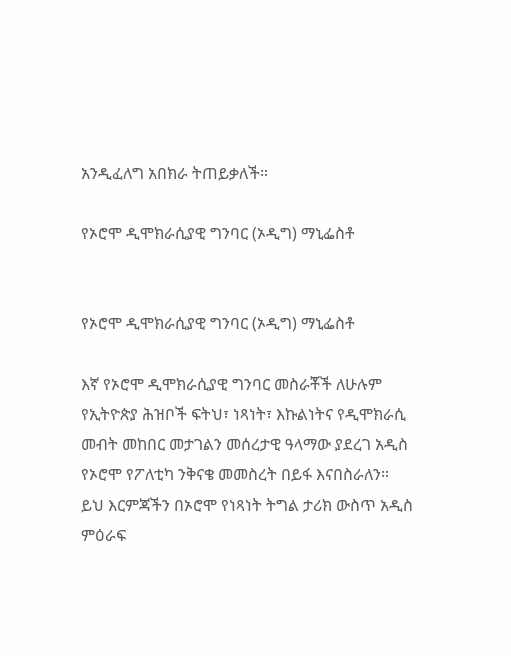አንዲፈለግ አበክራ ትጠይቃለች።

የኦሮሞ ዲሞክራሲያዊ ግንባር (ኦዲግ) ማኒፌስቶ


የኦሮሞ ዲሞክራሲያዊ ግንባር (ኦዲግ) ማኒፌስቶ

እኛ የኦሮሞ ዲሞክራሲያዊ ግንባር መስራቾች ለሁሉም የኢትዮጵያ ሕዝቦች ፍትህ፣ ነጻነት፣ እኩልነትና የዲሞክራሲ መብት መከበር መታገልን መሰረታዊ ዓላማው ያደረገ አዲስ የኦሮሞ የፖለቲካ ንቅናቄ መመስረት በይፋ እናበስራለን። ይህ እርምጃችን በኦሮሞ የነጻነት ትግል ታሪክ ውስጥ አዲስ ምዕራፍ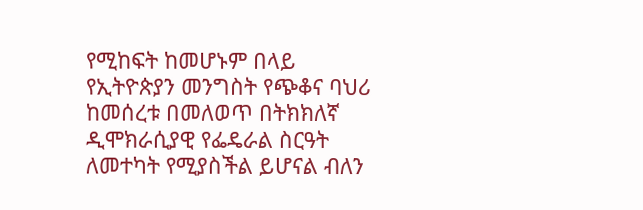የሚከፍት ከመሆኑም በላይ የኢትዮጵያን መንግስት የጭቆና ባህሪ ከመሰረቱ በመለወጥ በትክክለኛ ዲሞክራሲያዊ የፌዴራል ስርዓት ለመተካት የሚያስችል ይሆናል ብለን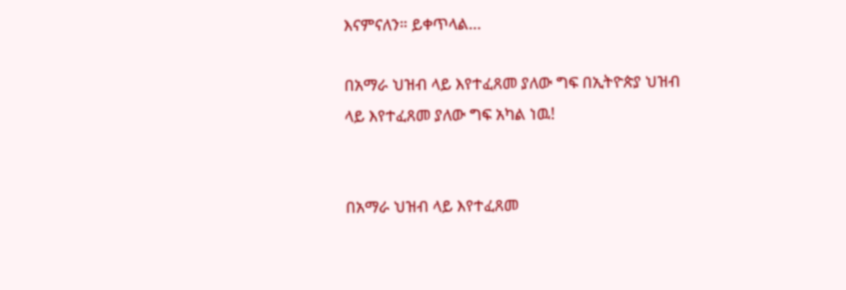እናምናለን። ይቀጥላል…

በአማራ ህዝብ ላይ እየተፈጸመ ያለው ግፍ በኢትዮጵያ ህዝብ ላይ እየተፈጸመ ያለው ግፍ አካል ነዉ!


በአማራ ህዝብ ላይ እየተፈጸመ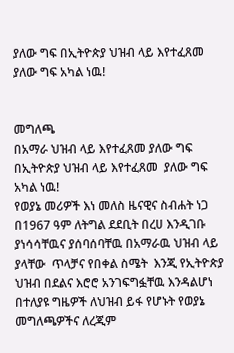ያለው ግፍ በኢትዮጵያ ህዝብ ላይ እየተፈጸመ ያለው ግፍ አካል ነዉ!


መግለጫ
በአማራ ህዝብ ላይ እየተፈጸመ ያለው ግፍ በኢትዮጵያ ህዝብ ላይ እየተፈጸመ  ያለው ግፍ አካል ነዉ!
የወያኔ መሪዎች እነ መለስ ዜናዊና ስብሐት ነጋ በ1967 ዓም ለትግል ደደቢት በረሀ እንዲገቡ ያነሳሳቸዉና ያሰባሰባቸዉ በአማራዉ ህዝብ ላይ ያላቸው  ጥላቻና የበቀል ስሜት  እንጂ የኢትዮጵያ ህዝብ በደልና እሮሮ አንገፍግፏቸዉ እንዳልሆነ በተለያዩ ግዜዎች ለህዝብ ይፋ የሆኑት የወያኔ  መግለጫዎችና ለረጂም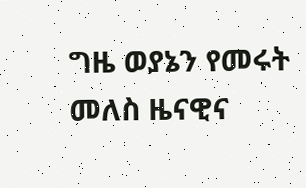ግዜ ወያኔን የመሩት መለስ ዜናዊና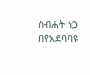ስብሐት ነጋ በየአደባባዩ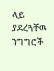ላይ ያደረጓቸዉ ንግግሮች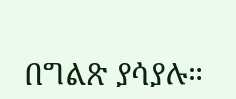በግልጽ ያሳያሉ።